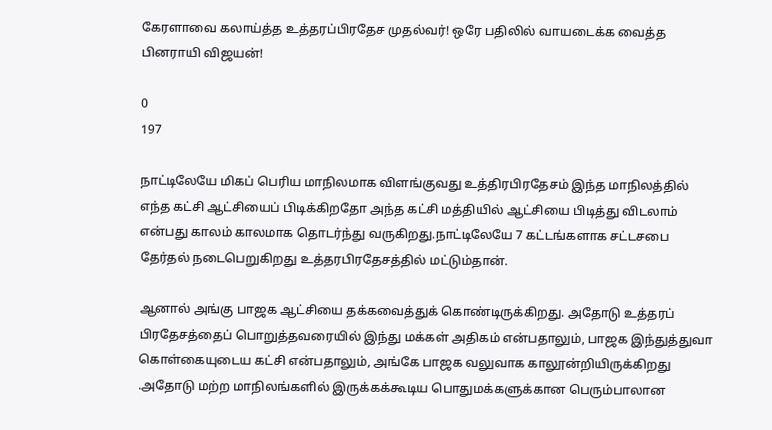கேரளாவை கலாய்த்த உத்தரப்பிரதேச முதல்வர்! ஒரே பதிலில் வாயடைக்க வைத்த பினராயி விஜயன்!

0
197

நாட்டிலேயே மிகப் பெரிய மாநிலமாக விளங்குவது உத்திரபிரதேசம் இந்த மாநிலத்தில் எந்த கட்சி ஆட்சியைப் பிடிக்கிறதோ அந்த கட்சி மத்தியில் ஆட்சியை பிடித்து விடலாம் என்பது காலம் காலமாக தொடர்ந்து வருகிறது.நாட்டிலேயே 7 கட்டங்களாக சட்டசபை தேர்தல் நடைபெறுகிறது உத்தரபிரதேசத்தில் மட்டும்தான்.

ஆனால் அங்கு பாஜக ஆட்சியை தக்கவைத்துக் கொண்டிருக்கிறது. அதோடு உத்தரப் பிரதேசத்தைப் பொறுத்தவரையில் இந்து மக்கள் அதிகம் என்பதாலும், பாஜக இந்துத்துவா கொள்கையுடைய கட்சி என்பதாலும், அங்கே பாஜக வலுவாக காலூன்றியிருக்கிறது .அதோடு மற்ற மாநிலங்களில் இருக்கக்கூடிய பொதுமக்களுக்கான பெரும்பாலான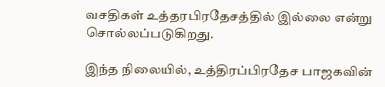வசதிகள் உத்தரபிரதேசத்தில் இல்லை என்று சொல்லப்படுகிறது.

இந்த நிலையில், உத்திரப்பிரதேச பாஜகவின்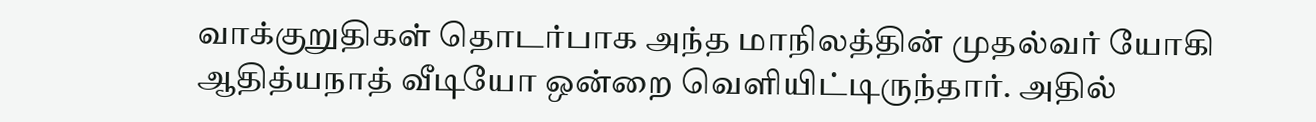வாக்குறுதிகள் தொடர்பாக அந்த மாநிலத்தின் முதல்வர் யோகி ஆதித்யநாத் வீடியோ ஒன்றை வெளியிட்டிருந்தார். அதில்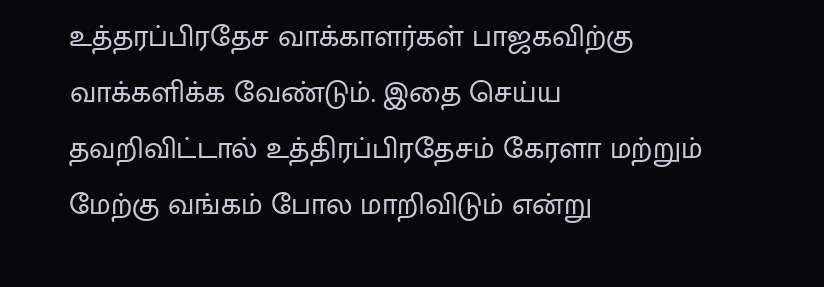உத்தரப்பிரதேச வாக்காளர்கள் பாஜகவிற்கு வாக்களிக்க வேண்டும். இதை செய்ய தவறிவிட்டால் உத்திரப்பிரதேசம் கேரளா மற்றும் மேற்கு வங்கம் போல மாறிவிடும் என்று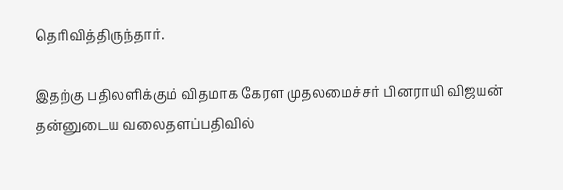தெரிவித்திருந்தார்.

இதற்கு பதிலளிக்கும் விதமாக கேரள முதலமைச்சர் பினராயி விஜயன் தன்னுடைய வலைதளப்பதிவில்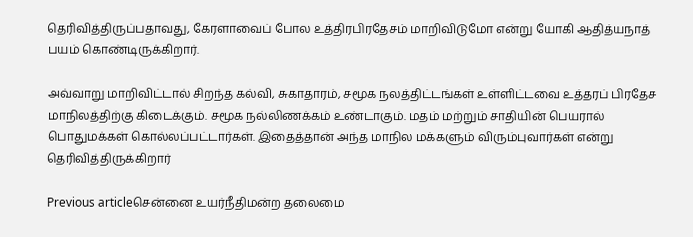தெரிவித்திருப்பதாவது, கேரளாவைப் போல உத்திரபிரதேசம் மாறிவிடுமோ என்று யோகி ஆதித்யநாத் பயம் கொண்டிருக்கிறார்.

அவ்வாறு மாறிவிட்டால் சிறந்த கல்வி, சுகாதாரம், சமூக நலத்திட்டங்கள் உள்ளிட்டவை உத்தரப் பிரதேச மாநிலத்திற்கு கிடைக்கும். சமூக நல்லிணக்கம் உண்டாகும். மதம் மற்றும் சாதியின் பெயரால் பொதுமக்கள் கொல்லப்பட்டார்கள். இதைத்தான் அந்த மாநில மக்களும் விரும்புவார்கள் என்று தெரிவித்திருக்கிறார்

Previous articleசென்னை உயர்நீதிமன்ற தலைமை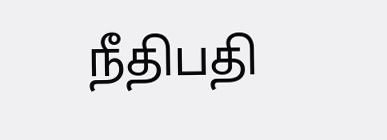நீதிபதி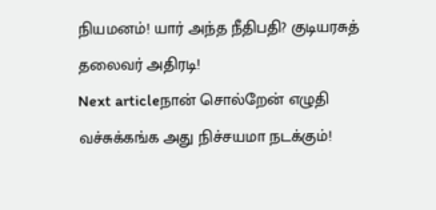நியமனம்! யார் அந்த நீதிபதி? குடியரசுத் தலைவர் அதிரடி!
Next articleநான் சொல்றேன் எழுதி வச்சுக்கங்க அது நிச்சயமா நடக்கும்!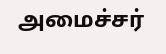அமைச்சர்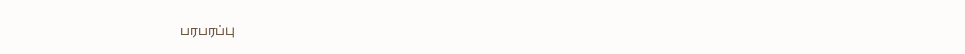பரபரப்பு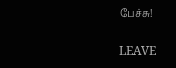பேச்சு!

LEAVE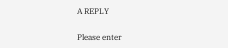A REPLY

Please enter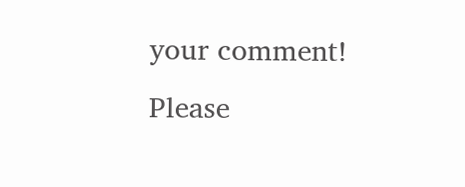your comment!
Please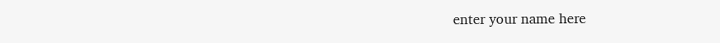enter your name here